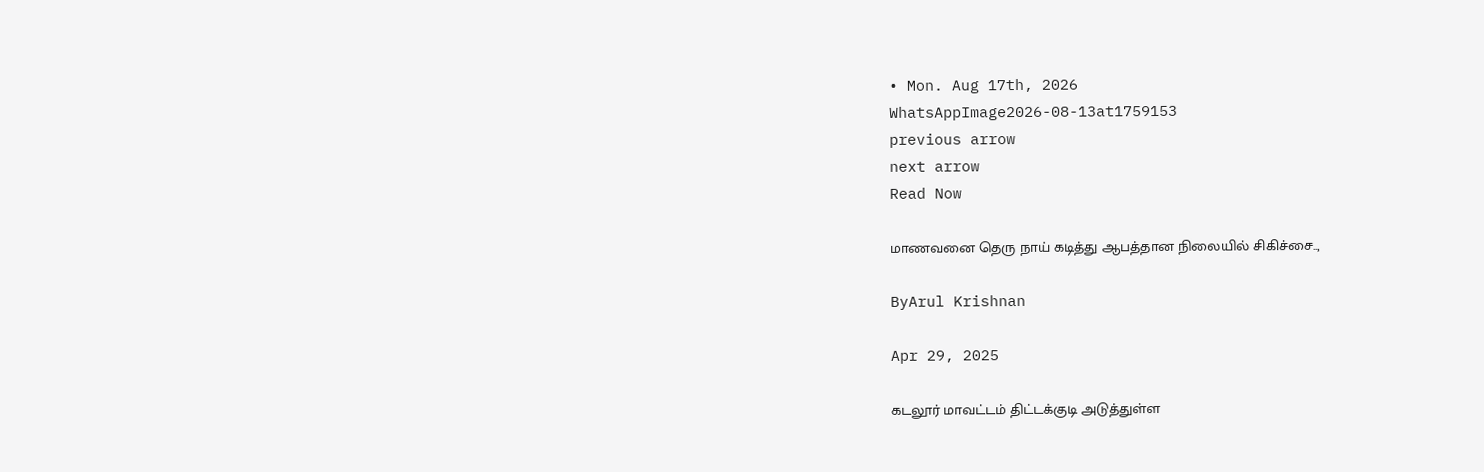• Mon. Aug 17th, 2026
WhatsAppImage2026-08-13at1759153
previous arrow
next arrow
Read Now

மாணவனை தெரு நாய் கடித்து ஆபத்தான நிலையில் சிகிச்சை..,

ByArul Krishnan

Apr 29, 2025

கடலூர் மாவட்டம் திட்டக்குடி அடுத்துள்ள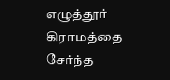எழுத்தூர் கிராமத்தை சேர்ந்த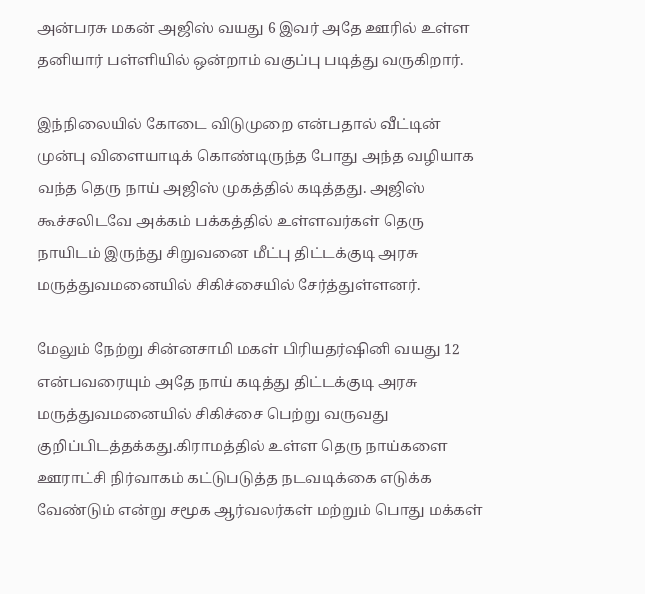அன்பரசு மகன் அஜிஸ் வயது 6 இவர் அதே ஊரில் உள்ள தனியார் பள்ளியில் ஒன்றாம் வகுப்பு படித்து வருகிறார்.

இந்நிலையில் கோடை விடுமுறை என்பதால் வீட்டின் முன்பு விளையாடிக் கொண்டிருந்த போது அந்த வழியாக வந்த தெரு நாய் அஜிஸ் முகத்தில் கடித்தது. அஜிஸ் கூச்சலிடவே அக்கம் பக்கத்தில் உள்ளவர்கள் தெரு நாயிடம் இருந்து சிறுவனை மீட்பு திட்டக்குடி அரசு மருத்துவமனையில் சிகிச்சையில் சேர்த்துள்ளனர்.

மேலும் நேற்று சின்னசாமி மகள் பிரியதர்ஷினி வயது 12 என்பவரையும் அதே நாய் கடித்து திட்டக்குடி அரசு மருத்துவமனையில் சிகிச்சை பெற்று வருவது குறிப்பிடத்தக்கது.கிராமத்தில் உள்ள தெரு நாய்களை ஊராட்சி நிர்வாகம் கட்டுபடுத்த நடவடிக்கை எடுக்க வேண்டும் என்று சமூக ஆர்வலர்கள் மற்றும் பொது மக்கள்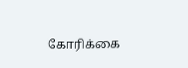கோரிக்கை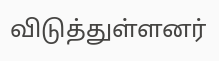விடுத்துள்ளனர்